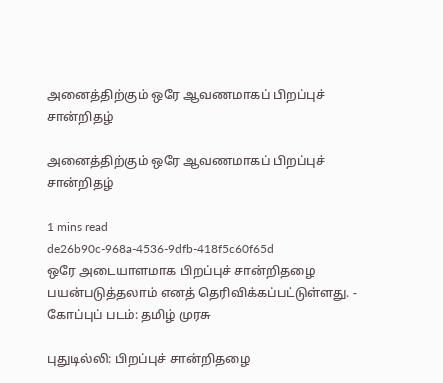அனைத்திற்கும் ஒரே ஆவணமாகப் பிறப்புச் சான்றிதழ்

அனைத்திற்கும் ஒரே ஆவணமாகப் பிறப்புச் சான்றிதழ்

1 mins read
de26b90c-968a-4536-9dfb-418f5c60f65d
ஒரே அடையாளமாக பிறப்புச் சான்றிதழை பயன்படுத்தலாம் எனத் தெரிவிக்கப்பட்டுள்ளது. - கோப்புப் படம்: தமிழ் முரசு

புதுடில்லி: பிறப்புச் சான்றிதழை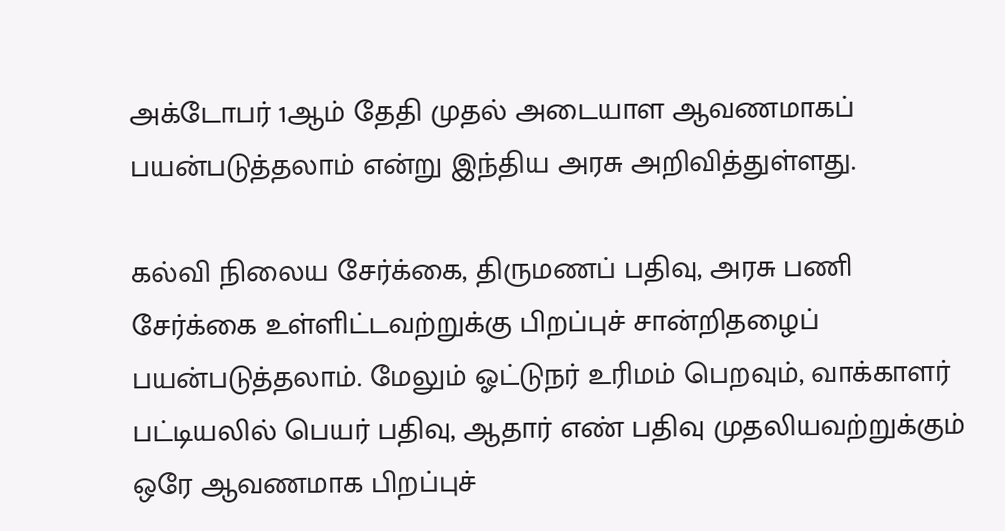அக்டோபர் 1ஆம் தேதி முதல் அடையாள ஆவணமாகப் பயன்படுத்தலாம் என்று இந்திய அரசு அறிவித்துள்ளது.

கல்வி நிலைய சேர்க்கை, திருமணப் பதிவு, அரசு பணி சேர்க்கை உள்ளிட்டவற்றுக்கு பிறப்புச் சான்றிதழைப் பயன்படுத்தலாம். மேலும் ஓட்டுநர் உரிமம் பெறவும், வாக்காளர் பட்டியலில் பெயர் பதிவு, ஆதார் எண் பதிவு முதலியவற்றுக்கும் ஒரே ஆவணமாக பிறப்புச்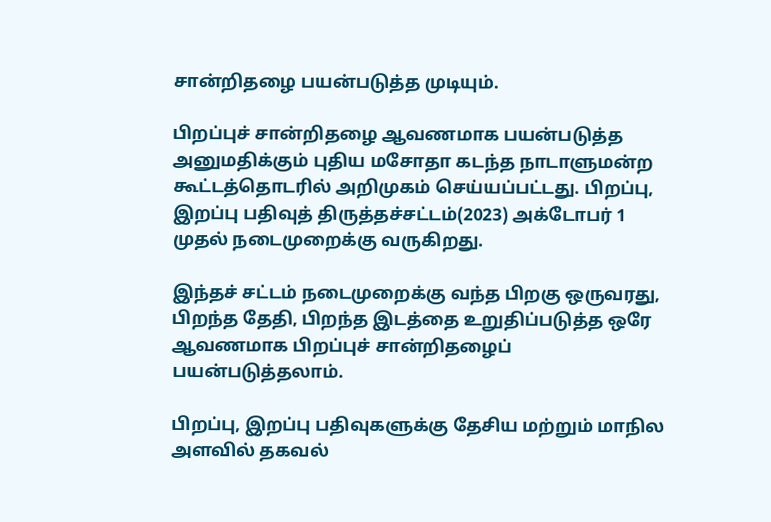சான்றிதழை பயன்படுத்த முடியும்.

பிறப்புச் சான்றிதழை ஆவணமாக பயன்படுத்த அனுமதிக்கும் புதிய மசோதா கடந்த நாடாளுமன்ற கூட்டத்தொடரில் அறிமுகம் செய்யப்பட்டது. பிறப்பு, இறப்பு பதிவுத் திருத்தச்சட்டம்(2023) அக்டோபர் 1 முதல் நடைமுறைக்கு வருகிறது.

இந்தச் சட்டம் நடைமுறைக்கு வந்த பிறகு ஒருவரது, பிறந்த தேதி, பிறந்த இடத்தை உறுதிப்படுத்த ஒரே ஆவணமாக பிறப்புச் சான்றிதழைப் பயன்படுத்தலாம்.

பிறப்பு, இறப்பு பதிவுகளுக்கு தேசிய மற்றும் மாநில அளவில் தகவல்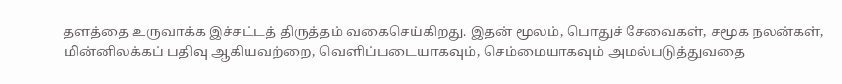தளத்தை உருவாக்க இச்சட்டத் திருத்தம் வகைசெய்கிறது. இதன் மூலம், பொதுச் சேவைகள், சமூக நலன்கள், மின்னிலக்கப் பதிவு ஆகியவற்றை, வெளிப்படையாகவும், செம்மையாகவும் அமல்படுத்துவதை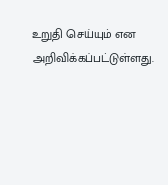உறுதி செய்யும் என அறிவிக்கப்பட்டுள்ளது.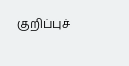குறிப்புச்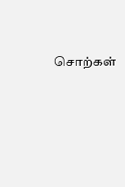சொற்கள்